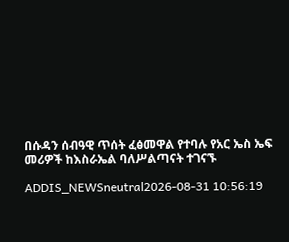በሱዳን ሰብዓዊ ጥሰት ፈፅመዋል የተባሉ የአር ኤስ ኤፍ መሪዎች ከእስራኤል ባለሥልጣናት ተገናኙ

ADDIS_NEWSneutral2026-08-31 10:56:19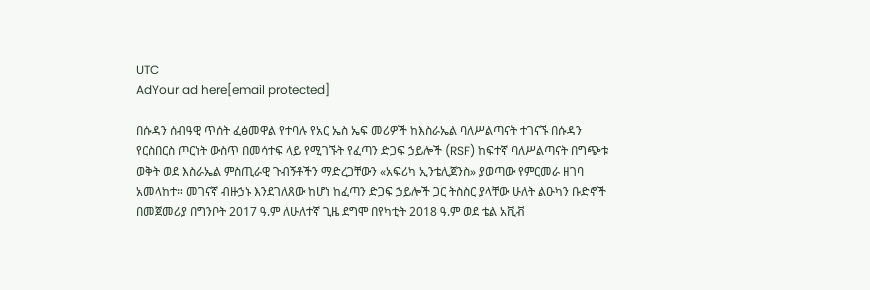UTC
AdYour ad here[email protected]

በሱዳን ሰብዓዊ ጥሰት ፈፅመዋል የተባሉ የአር ኤስ ኤፍ መሪዎች ከእስራኤል ባለሥልጣናት ተገናኙ በሱዳን የርስበርስ ጦርነት ውስጥ በመሳተፍ ላይ የሚገኙት የፈጣን ድጋፍ ኃይሎች (RSF) ከፍተኛ ባለሥልጣናት በግጭቱ ወቅት ወደ እስራኤል ምስጢራዊ ጉብኝቶችን ማድረጋቸውን «አፍሪካ ኢንቴሊጀንስ» ያወጣው የምርመራ ዘገባ አመላከተ። መገናኛ ብዙኃኑ እንደገለጸው ከሆነ ከፈጣን ድጋፍ ኃይሎች ጋር ትስስር ያላቸው ሁለት ልዑካን ቡድኖች በመጀመሪያ በግንቦት 2017 ዓ.ም ለሁለተኛ ጊዜ ደግሞ በየካቲት 2018 ዓ.ም ወደ ቴል አቪቭ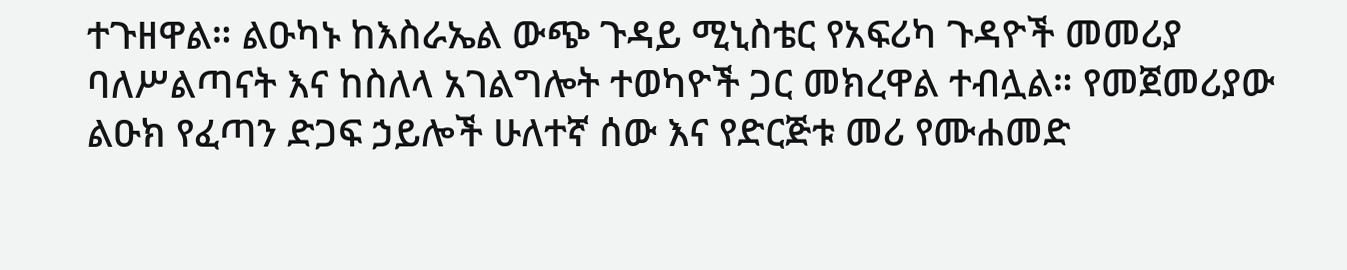ተጉዘዋል። ልዑካኑ ከእስራኤል ውጭ ጉዳይ ሚኒስቴር የአፍሪካ ጉዳዮች መመሪያ ባለሥልጣናት እና ከስለላ አገልግሎት ተወካዮች ጋር መክረዋል ተብሏል። የመጀመሪያው ልዑክ የፈጣን ድጋፍ ኃይሎች ሁለተኛ ሰው እና የድርጅቱ መሪ የሙሐመድ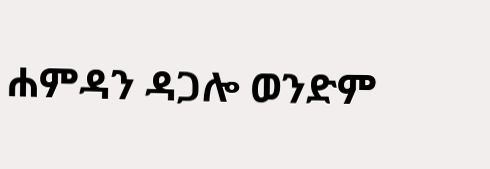ሐምዳን ዳጋሎ ወንድም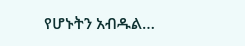የሆኑትን አብዱል…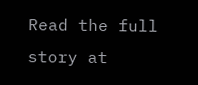Read the full story at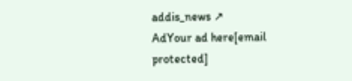addis_news ↗
AdYour ad here[email protected]